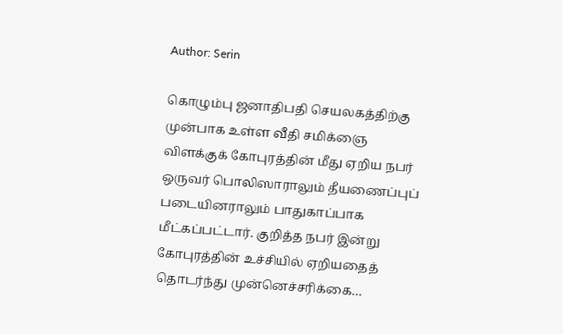Author: Serin

கொழும்பு ஜனாதிபதி செயலகத்திற்கு முன்பாக உள்ள வீதி சமிக்ஞை விளக்குக் கோபுரத்தின் மீது ஏறிய நபர் ஒருவர் பொலிஸாராலும் தீயணைப்புப் படையினராலும் பாதுகாப்பாக மீட்கப்பட்டார். குறித்த நபர் இன்று கோபுரத்தின் உச்சியில் ஏறியதைத் தொடர்ந்து முன்னெச்சரிக்கை…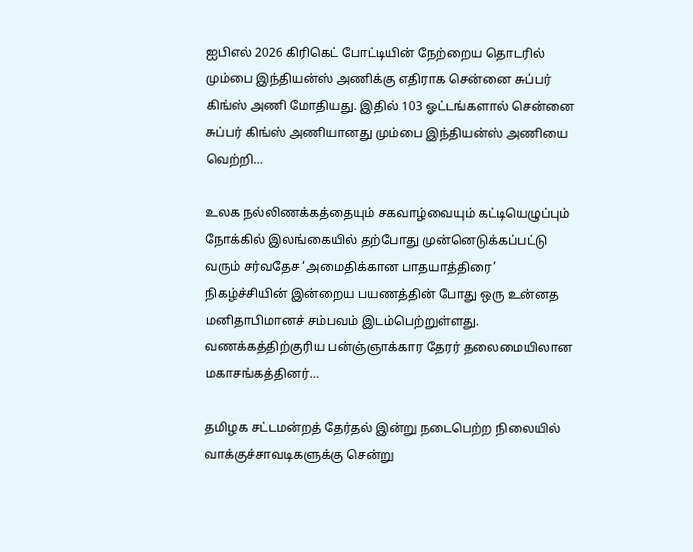ஐபிஎல் 2026 கிரிகெட் போட்டியின் நேற்றைய தொடரில் மும்பை இந்தியன்ஸ் அணிக்கு எதிராக சென்னை சுப்பர் கிங்ஸ் அணி மோதியது. இதில் 103 ஓட்டங்களால் சென்னை சுப்பர் கிங்ஸ் அணியானது மும்பை இந்தியன்ஸ் அணியை வெற்றி…

உலக நல்லிணக்கத்தையும் சகவாழ்வையும் கட்டியெழுப்பும் நோக்கில் இலங்கையில் தற்போது முன்னெடுக்கப்பட்டு வரும் சர்வதேச ‘அமைதிக்கான பாதயாத்திரை’ நிகழ்ச்சியின் இன்றைய பயணத்தின் போது ஒரு உன்னத மனிதாபிமானச் சம்பவம் இடம்பெற்றுள்ளது. வணக்கத்திற்குரிய பன்ஞ்ஞாக்கார தேரர் தலைமையிலான மகாசங்கத்தினர்…

தமிழக சட்டமன்றத் தேர்தல் இன்று நடைபெற்ற நிலையில் வாக்குச்சாவடிகளுக்கு சென்று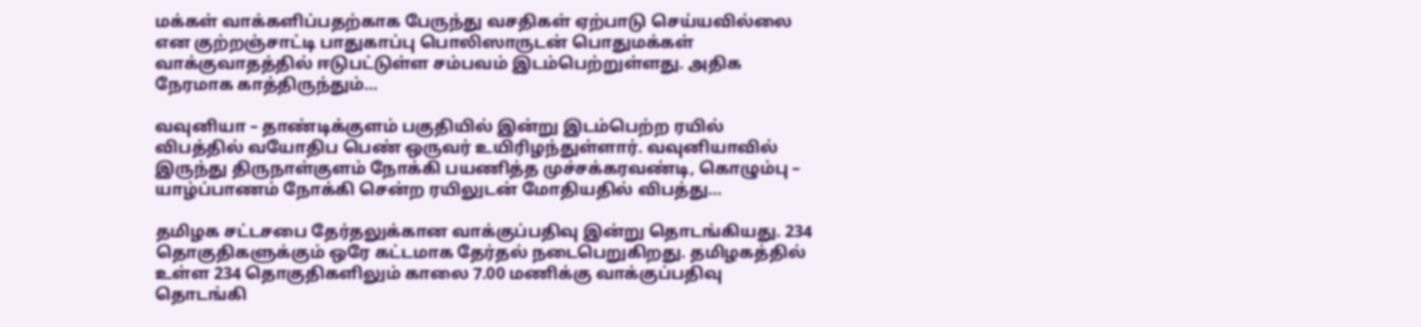மக்கள் வாக்களிப்பதற்காக பேருந்து வசதிகள் ஏற்பாடு செய்யவில்லை என குற்றஞ்சாட்டி பாதுகாப்பு பொலிஸாருடன் பொதுமக்கள் வாக்குவாதத்தில் ஈடுபட்டுள்ள சம்பவம் இடம்பெற்றுள்ளது. அதிக நேரமாக காத்திருந்தும்…

வவுனியா – தாண்டிக்குளம் பகுதியில் இன்று இடம்பெற்ற ரயில் விபத்தில் வயோதிப பெண் ஒருவர் உயிரிழந்துள்ளார். வவுனியாவில் இருந்து திருநாள்குளம் நோக்கி பயணித்த முச்சக்கரவண்டி, கொழும்பு – யாழ்ப்பாணம் நோக்கி சென்ற ரயிலுடன் மோதியதில் விபத்து…

தமிழக சட்டசபை தேர்தலுக்கான வாக்குப்பதிவு இன்று தொடங்கியது. 234 தொகுதிகளுக்கும் ஒரே கட்டமாக தேர்தல் நடைபெறுகிறது. தமிழகத்தில் உள்ள 234 தொகுதிகளிலும் காலை 7.00 மணிக்கு வாக்குப்பதிவு தொடங்கி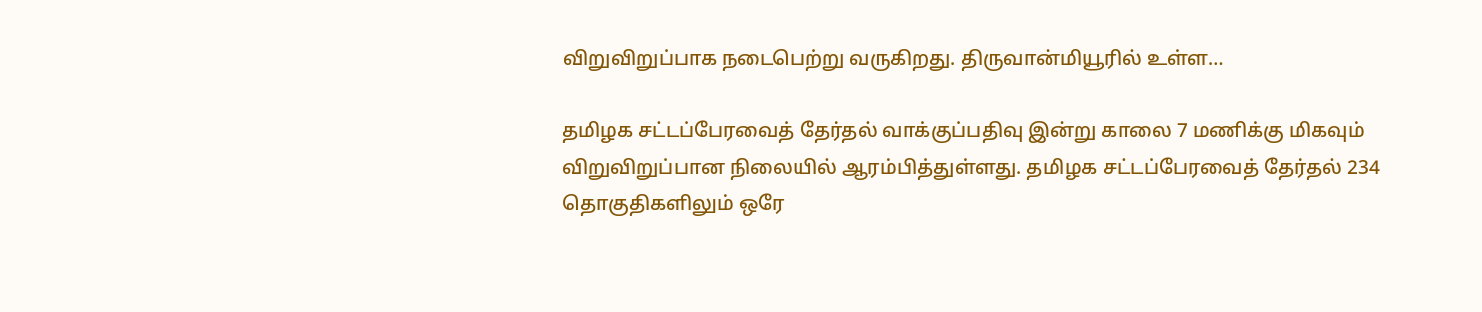விறுவிறுப்பாக நடைபெற்று வருகிறது. திருவான்மியூரில் உள்ள…

தமிழக சட்டப்பேரவைத் தேர்தல் வாக்குப்பதிவு இன்று காலை 7 மணிக்கு மிகவும் விறுவிறுப்பான நிலையில் ஆரம்பித்துள்ளது. தமிழக சட்டப்பேரவைத் தேர்தல் 234 தொகுதிகளிலும் ஒரே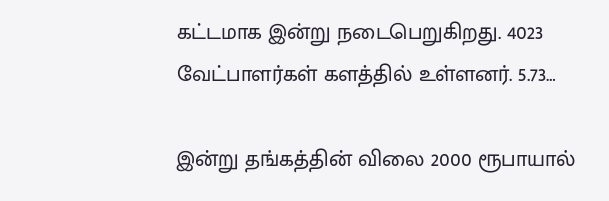கட்டமாக இன்று நடைபெறுகிறது. 4023 வேட்பாளர்கள் களத்தில் உள்ளனர். 5.73…

இன்று தங்கத்தின் விலை 2000 ரூபாயால்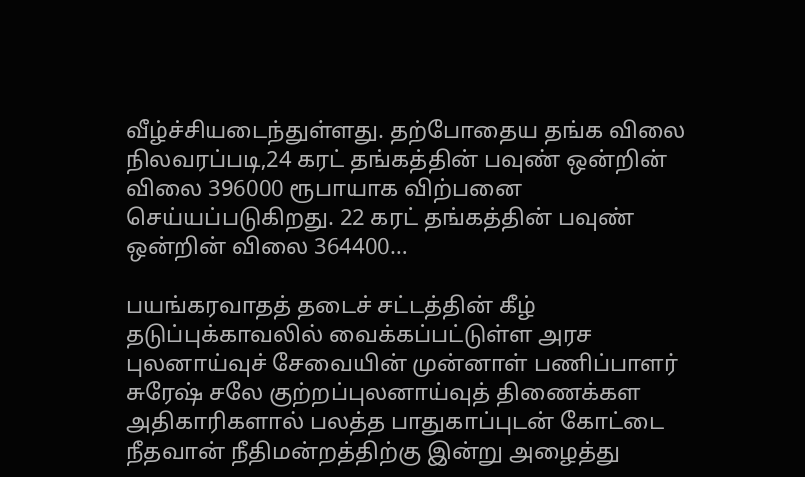வீழ்ச்சியடைந்துள்ளது. தற்போதைய தங்க விலை நிலவரப்படி,24 கரட் தங்கத்தின் பவுண் ஒன்றின் விலை 396000 ரூபாயாக விற்பனை செய்யப்படுகிறது. 22 கரட் தங்கத்தின் பவுண் ஒன்றின் விலை 364400…

பயங்கரவாதத் தடைச் சட்டத்தின் கீழ் தடுப்புக்காவலில் வைக்கப்பட்டுள்ள அரச புலனாய்வுச் சேவையின் முன்னாள் பணிப்பாளர் சுரேஷ் சலே குற்றப்புலனாய்வுத் திணைக்கள அதிகாரிகளால் பலத்த பாதுகாப்புடன் கோட்டை நீதவான் நீதிமன்றத்திற்கு இன்று அழைத்து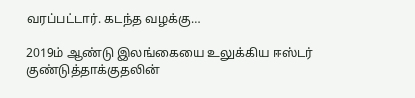வரப்பட்டார். கடந்த வழக்கு…

2019ம் ஆண்டு இலங்கையை உலுக்கிய ஈஸ்டர் குண்டுத்தாக்குதலின்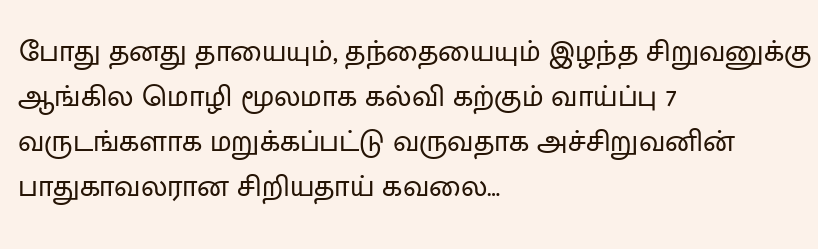போது தனது தாயையும், தந்தையையும் இழந்த சிறுவனுக்கு ஆங்கில மொழி மூலமாக கல்வி கற்கும் வாய்ப்பு 7 வருடங்களாக மறுக்கப்பட்டு வருவதாக அச்சிறுவனின் பாதுகாவலரான சிறியதாய் கவலை…